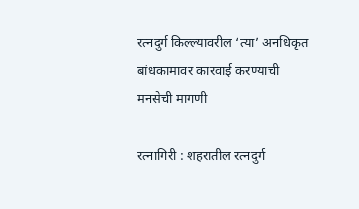रत्नदुर्ग किल्ल्यावरील ‘त्या’ अनधिकृत बांधकामावर कारवाई करण्याची मनसेची मागणी

रत्नागिरी : शहरातील रत्नदुर्ग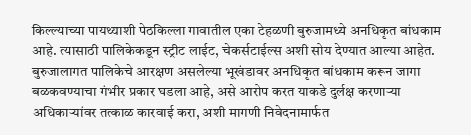किल्ल्याच्या पायथ्याशी पेठकिल्ला गावातील एका टेहळणी बुरुजामध्ये अनधिकृत बांधकाम आहे. त्यासाठी पालिकेकडून स्ट्रीट लाईट, चेकर्सटाईल्स अशी सोय देण्यात आल्या आहेत. बुरुजालागत पालिकेचे आरक्षण असलेल्या भूखंडावर अनधिकृत बांधकाम करून जागा बळकवण्याचा गंभीर प्रकार घडला आहे, असे आरोप करत याकडे दुर्लक्ष करणाऱ्या अधिकाऱ्यांवर तत्काळ कारवाई करा, अशी मागणी निवेदनामार्फत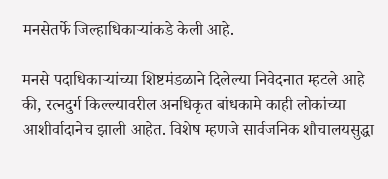मनसेतर्फे जिल्हाधिकाऱ्यांकडे केली आहे.

मनसे पदाधिकाऱ्यांच्या शिष्टमंडळाने दिलेल्या निवेदनात म्हटले आहे की, रत्नदुर्ग किल्ल्यावरील अनधिकृत बांधकामे काही लोकांच्या आशीर्वादानेच झाली आहेत. विशेष म्हणजे सार्वजनिक शौचालयसुद्धा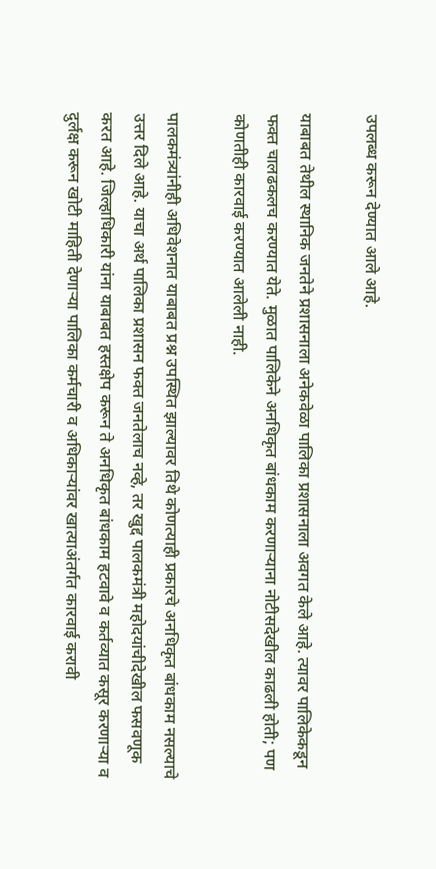उपलब्ध करून देण्यात आले आहे.

याबाबत तेथील स्थानिक जनतेने प्रशासनाला अनेकवेळा पालिका प्रशासनाला अवगत केले आहे. त्यावर पालिकेकडून फक्त चालढकलच करण्यात येते. मुळात पालिकेने अनधिकृत बांधकाम करणाऱ्याना नोटीसदेखील काढली होती; पण कोणतीही कारवाई करण्यात आलेली नाही.

पालकमंत्र्यांनीही अधिवेशनात याबाबत प्रश्न उपस्थित झाल्यावर तिथे कोणत्याही प्रकारचे अनधिकृत बांधकाम नसल्याचे उत्तर दिले आहे. याचा अर्थ पालिका प्रशासन फक्त जनतेलाच नव्हे, तर खुद्द पालकमंत्री महोदयांचीदेखील फसवणूक करत आहे. जिल्हाधिकारी यांना याबाबत हस्तक्षेप करून ते अनधिकृत बांधकाम हटवावे व कर्तव्यात कसूर करणाऱ्या व दुर्लक्ष करून खोटी माहिती देणाऱ्या पालिका कर्मचारी व अधिकाऱ्यांवर खात्याअंतर्गत कारवाई करावी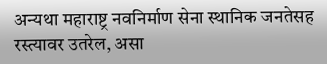अन्यथा महाराष्ट्र नवनिर्माण सेना स्थानिक जनतेसह रस्त्यावर उतरेल, असा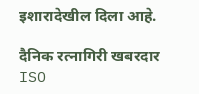इशारादेखील दिला आहे.

दैनिक रत्नागिरी खबरदार
ISO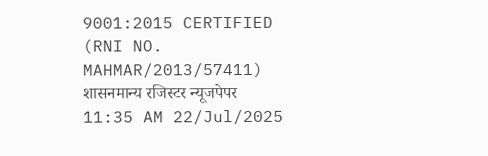9001:2015 CERTIFIED
(RNI NO. MAHMAR/2013/57411)
शासनमान्य रजिस्टर न्यूजपेपर
11:35 AM 22/Jul/2025